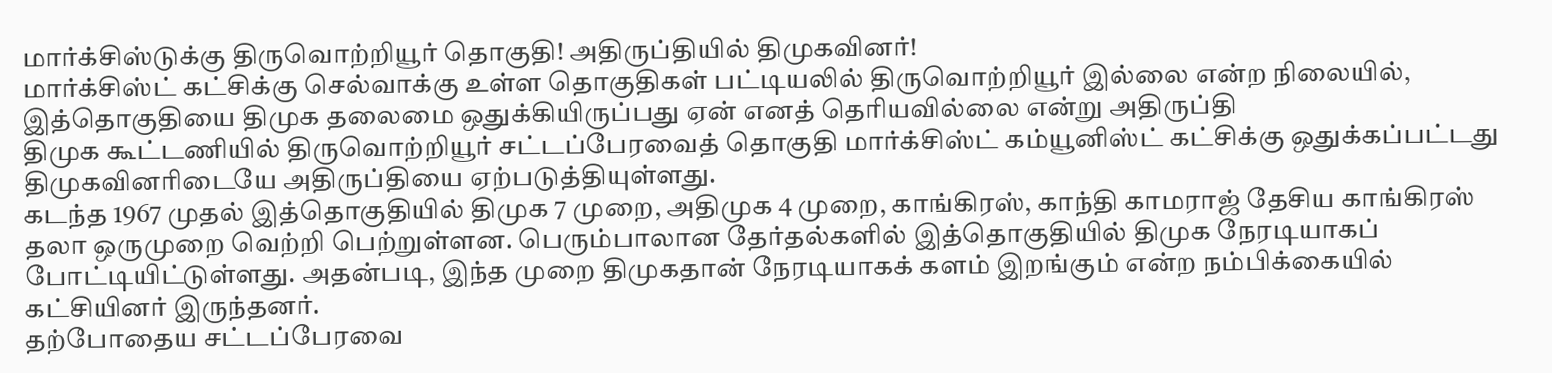மார்க்சிஸ்டுக்கு திருவொற்றியூர் தொகுதி! அதிருப்தியில் திமுகவினர்!
மார்க்சிஸ்ட் கட்சிக்கு செல்வாக்கு உள்ள தொகுதிகள் பட்டியலில் திருவொற்றியூர் இல்லை என்ற நிலையில், இத்தொகுதியை திமுக தலைமை ஒதுக்கியிருப்பது ஏன் எனத் தெரியவில்லை என்று அதிருப்தி
திமுக கூட்டணியில் திருவொற்றியூர் சட்டப்பேரவைத் தொகுதி மார்க்சிஸ்ட் கம்யூனிஸ்ட் கட்சிக்கு ஒதுக்கப்பட்டது திமுகவினரிடையே அதிருப்தியை ஏற்படுத்தியுள்ளது.
கடந்த 1967 முதல் இத்தொகுதியில் திமுக 7 முறை, அதிமுக 4 முறை, காங்கிரஸ், காந்தி காமராஜ் தேசிய காங்கிரஸ் தலா ஒருமுறை வெற்றி பெற்றுள்ளன. பெரும்பாலான தேர்தல்களில் இத்தொகுதியில் திமுக நேரடியாகப் போட்டியிட்டுள்ளது. அதன்படி, இந்த முறை திமுகதான் நேரடியாகக் களம் இறங்கும் என்ற நம்பிக்கையில் கட்சியினர் இருந்தனர்.
தற்போதைய சட்டப்பேரவை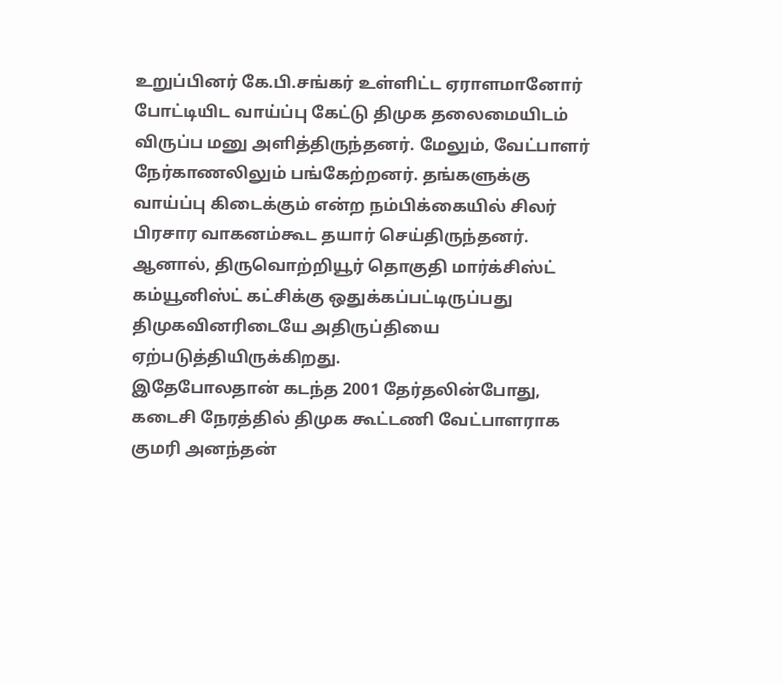உறுப்பினர் கே.பி.சங்கர் உள்ளிட்ட ஏராளமானோர் போட்டியிட வாய்ப்பு கேட்டு திமுக தலைமையிடம் விருப்ப மனு அளித்திருந்தனர். மேலும், வேட்பாளர் நேர்காணலிலும் பங்கேற்றனர். தங்களுக்கு வாய்ப்பு கிடைக்கும் என்ற நம்பிக்கையில் சிலர் பிரசார வாகனம்கூட தயார் செய்திருந்தனர்.
ஆனால், திருவொற்றியூர் தொகுதி மார்க்சிஸ்ட் கம்யூனிஸ்ட் கட்சிக்கு ஒதுக்கப்பட்டிருப்பது திமுகவினரிடையே அதிருப்தியை ஏற்படுத்தியிருக்கிறது.
இதேபோலதான் கடந்த 2001 தேர்தலின்போது, கடைசி நேரத்தில் திமுக கூட்டணி வேட்பாளராக குமரி அனந்தன்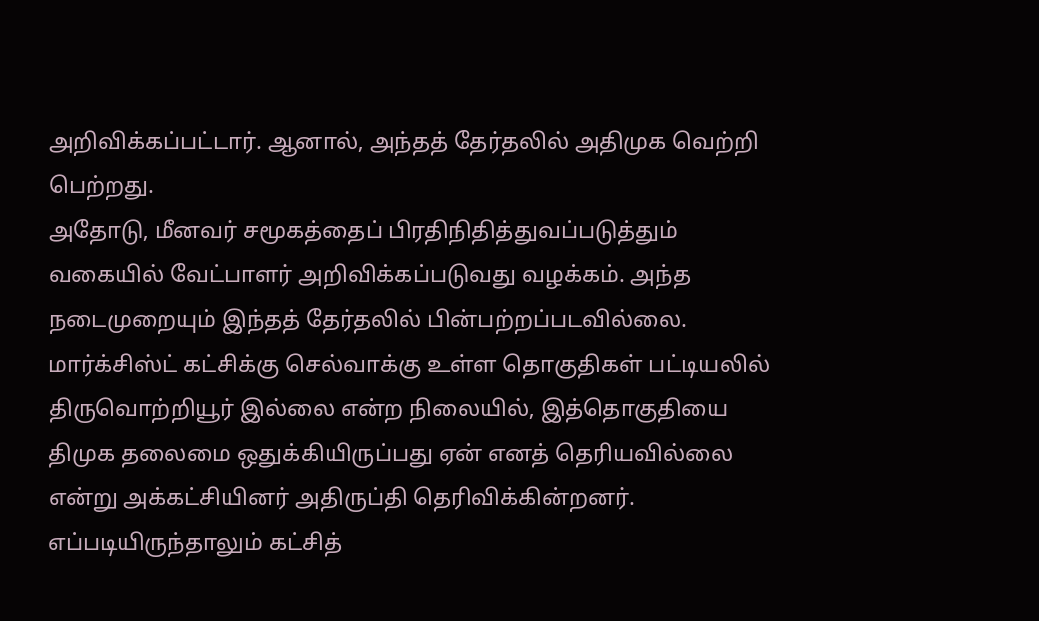அறிவிக்கப்பட்டார். ஆனால், அந்தத் தேர்தலில் அதிமுக வெற்றி பெற்றது.
அதோடு, மீனவர் சமூகத்தைப் பிரதிநிதித்துவப்படுத்தும் வகையில் வேட்பாளர் அறிவிக்கப்படுவது வழக்கம். அந்த நடைமுறையும் இந்தத் தேர்தலில் பின்பற்றப்படவில்லை.
மார்க்சிஸ்ட் கட்சிக்கு செல்வாக்கு உள்ள தொகுதிகள் பட்டியலில் திருவொற்றியூர் இல்லை என்ற நிலையில், இத்தொகுதியை திமுக தலைமை ஒதுக்கியிருப்பது ஏன் எனத் தெரியவில்லை என்று அக்கட்சியினர் அதிருப்தி தெரிவிக்கின்றனர். எப்படியிருந்தாலும் கட்சித்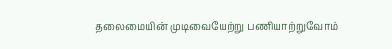தலைமையின் முடிவையேற்று பணியாற்றுவோம்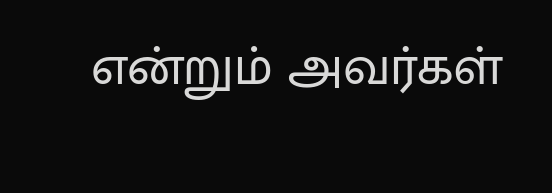என்றும் அவர்கள்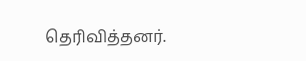தெரிவித்தனர்.